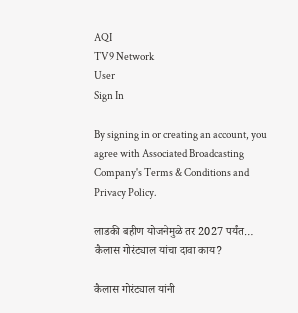AQI
TV9 Network
User
Sign In

By signing in or creating an account, you agree with Associated Broadcasting Company's Terms & Conditions and Privacy Policy.

लाडकी बहीण योजनेमुळे तर 2027 पर्यंत… कैलास गोरंट्याल यांचा दावा काय?

कैलास गोरंट्याल यांनी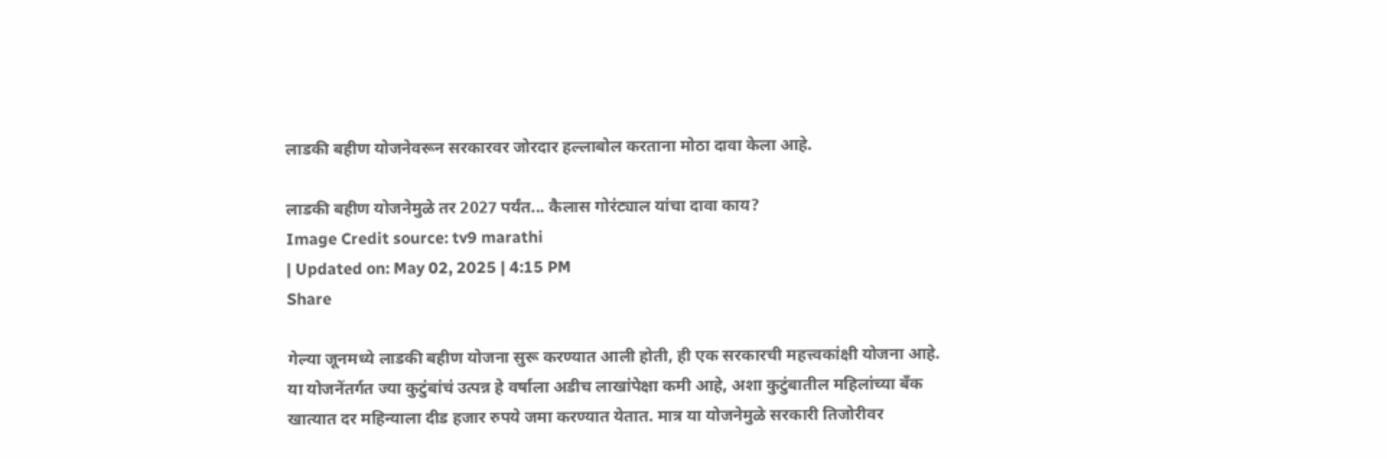लाडकी बहीण योजनेवरून सरकारवर जोरदार हल्लाबोल करताना मोठा दावा केला आहे.

लाडकी बहीण योजनेमुळे तर 2027 पर्यंत... कैलास गोरंट्याल यांचा दावा काय?
Image Credit source: tv9 marathi
| Updated on: May 02, 2025 | 4:15 PM
Share

गेल्या जूनमध्ये लाडकी बहीण योजना सुरू करण्यात आली होती, ही एक सरकारची महत्त्वकांक्षी योजना आहे. या योजनेंतर्गत ज्या कुटुंबांचं उत्पन्न हे वर्षाला अडीच लाखांपेक्षा कमी आहे, अशा कुटुंबातील महिलांच्या बँक खात्यात दर महिन्याला दीड हजार रुपये जमा करण्यात येतात. मात्र या योजनेमुळे सरकारी तिजोरीवर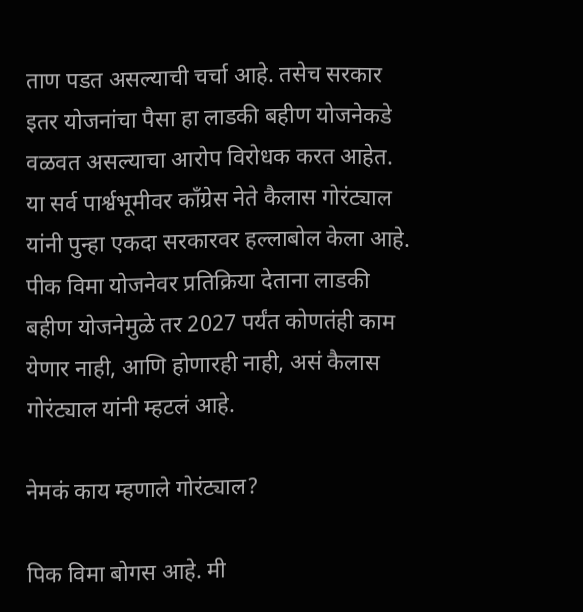ताण पडत असल्याची चर्चा आहे. तसेच सरकार इतर योजनांचा पैसा हा लाडकी बहीण योजनेकडे वळवत असल्याचा आरोप विरोधक करत आहेत. या सर्व पार्श्वभूमीवर काँग्रेस नेते कैलास गोरंट्याल यांनी पुन्हा एकदा सरकारवर हल्लाबोल केला आहे. पीक विमा योजनेवर प्रतिक्रिया देताना लाडकी बहीण योजनेमुळे तर 2027 पर्यंत कोणतंही काम येणार नाही, आणि होणारही नाही, असं कैलास गोरंट्याल यांनी म्हटलं आहे.

नेमकं काय म्हणाले गोरंट्याल?

पिक विमा बोगस आहे. मी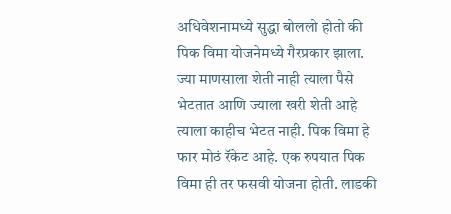अधिवेशनामध्ये सुद्धा बोललो होतो की पिक विमा योजनेमध्ये गैरप्रकार झाला. ज्या माणसाला शेती नाही त्याला पैसे भेटतात आणि ज्याला खरी शेती आहे त्याला काहीच भेटत नाही. पिक विमा हे फार मोठं रॅकेट आहे. एक रुपयात पिक विमा ही तर फसवी योजना होती. लाडकी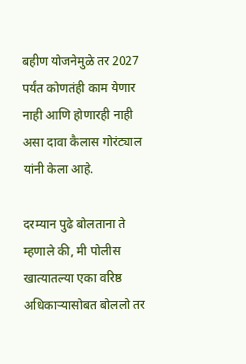बहीण योजनेमुळे तर 2027 पर्यंत कोणतंही काम येणार नाही आणि होणारही नाही असा दावा कैलास गोरंट्याल यांनी केला आहे.

दरम्यान पुढे बोलताना ते म्हणाले की, मी पोलीस खात्यातल्या एका वरिष्ठ अधिकाऱ्यासोबत बोललो तर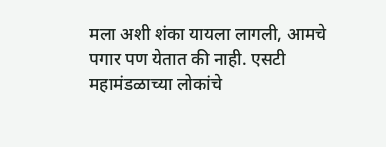मला अशी शंका यायला लागली, आमचे पगार पण येतात की नाही. एसटी महामंडळाच्या लोकांचे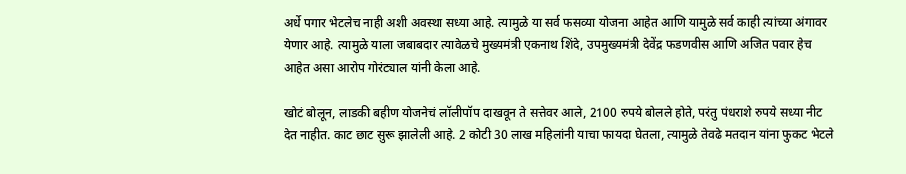अर्धे पगार भेटलेच नाही अशी अवस्था सध्या आहे. त्यामुळे या सर्व फसव्या योजना आहेत आणि यामुळे सर्व काही त्यांच्या अंगावर येणार आहे. त्यामुळे याला जबाबदार त्यावेळचे मुख्यमंत्री एकनाथ शिंदे, उपमुख्यमंत्री देवेंद्र फडणवीस आणि अजित पवार हेच आहेत असा आरोप गोरंट्याल यांनी केला आहे.

खोटं बोलून, लाडकी बहीण योजनेचं लॉलीपॉप दाखवून ते सत्तेवर आले, 2100 रुपये बोलले होते, परंतु पंधराशे रुपये सध्या नीट देत नाहीत. काट छाट सुरू झालेली आहे. 2 कोटी 30 लाख महिलांनी याचा फायदा घेतला, त्यामुळे तेवढे मतदान यांना फुकट भेटले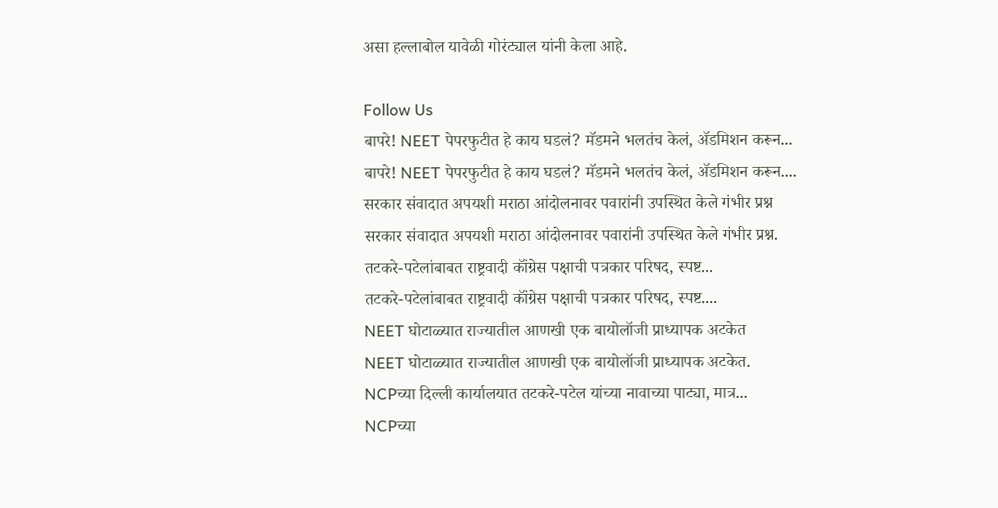असा हल्लाबोल यावेळी गोरंट्याल यांनी केला आहे.

Follow Us
बापरे! NEET पेपरफुटीत हे काय घडलं? मॅडमने भलतंच केलं, ॲडमिशन करून...
बापरे! NEET पेपरफुटीत हे काय घडलं? मॅडमने भलतंच केलं, ॲडमिशन करून....
सरकार संवादात अपयशी मराठा आंदोलनावर पवारांनी उपस्थित केले गंभीर प्रश्न
सरकार संवादात अपयशी मराठा आंदोलनावर पवारांनी उपस्थित केले गंभीर प्रश्न.
तटकरे-पटेलांबाबत राष्ट्रवादी कॉंग्रेस पक्षाची पत्रकार परिषद, स्पष्ट...
तटकरे-पटेलांबाबत राष्ट्रवादी कॉंग्रेस पक्षाची पत्रकार परिषद, स्पष्ट....
NEET घोटाळ्यात राज्यातील आणखी एक बायोलॉजी प्राध्यापक अटकेत
NEET घोटाळ्यात राज्यातील आणखी एक बायोलॉजी प्राध्यापक अटकेत.
NCPच्या दिल्ली कार्यालयात तटकरे-पटेल यांच्या नावाच्या पाट्या, मात्र...
NCPच्या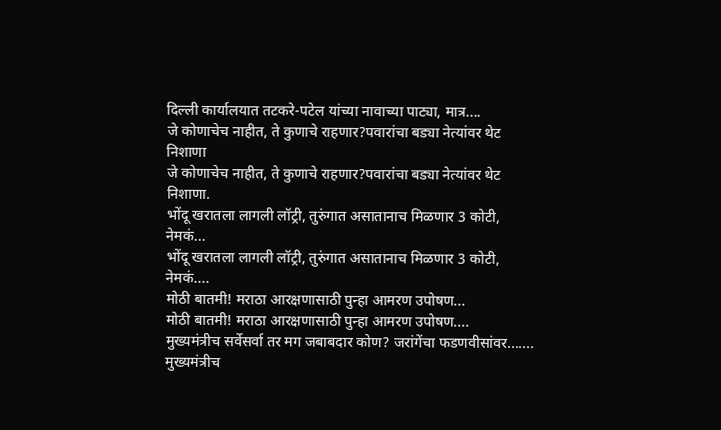दिल्ली कार्यालयात तटकरे-पटेल यांच्या नावाच्या पाट्या, मात्र....
जे कोणाचेच नाहीत, ते कुणाचे राहणार?पवारांचा बड्या नेत्यांवर थेट निशाणा
जे कोणाचेच नाहीत, ते कुणाचे राहणार?पवारांचा बड्या नेत्यांवर थेट निशाणा.
भोंदू खरातला लागली लॉट्री, तुरुंगात असातानाच मिळणार 3 कोटी, नेमकं...
भोंदू खरातला लागली लॉट्री, तुरुंगात असातानाच मिळणार 3 कोटी, नेमकं....
मोठी बातमी! मराठा आरक्षणासाठी पुन्हा आमरण उपोषण...
मोठी बातमी! मराठा आरक्षणासाठी पुन्हा आमरण उपोषण....
मुख्यमंत्रीच सर्वेसर्वा तर मग जबाबदार कोण? जरांगेंचा फडणवीसांवर.......
मुख्यमंत्रीच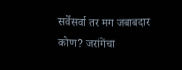सर्वेसर्वा तर मग जबाबदार कोण? जरांगेंचा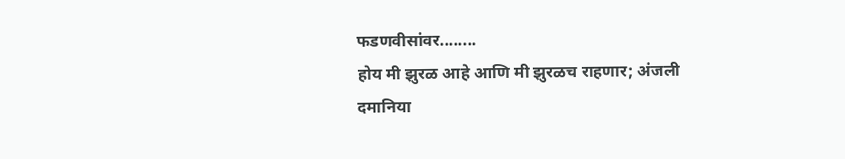फडणवीसांवर........
होय मी झुरळ आहे आणि मी झुरळच राहणार; अंजली दमानिया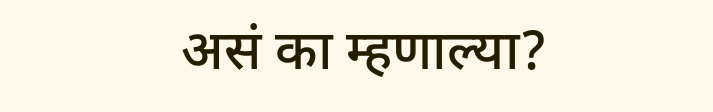असं का म्हणाल्या?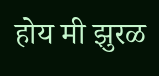होय मी झुरळ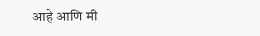आहे आणि मी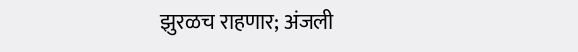झुरळच राहणार; अंजली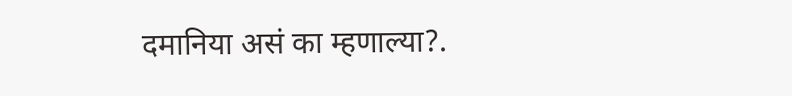दमानिया असं का म्हणाल्या?.